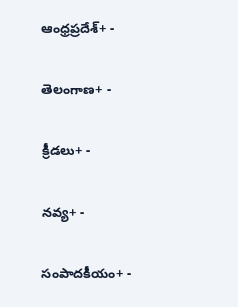ఆంధ్రప్రదేశ్+ -

తెలంగాణ+ -

క్రీడలు+ -

నవ్య+ -

సంపాదకీయం+ -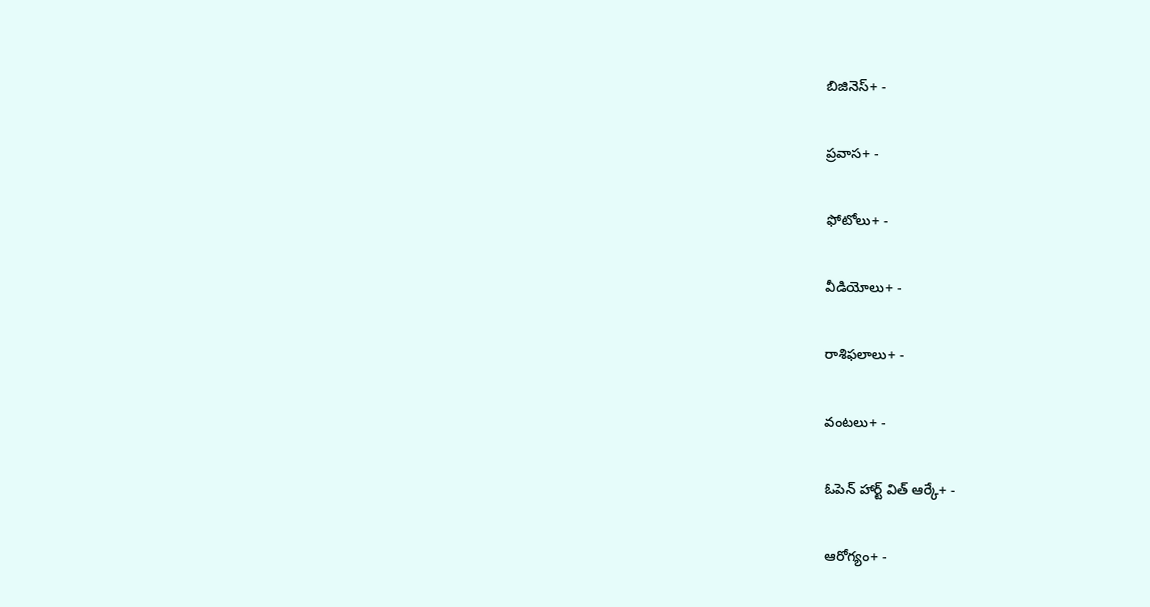బిజినెస్+ -

ప్రవాస+ -

ఫోటోలు+ -

వీడియోలు+ -

రాశిఫలాలు+ -

వంటలు+ -

ఓపెన్ హార్ట్ విత్ ఆర్కే+ -

ఆరోగ్యం+ -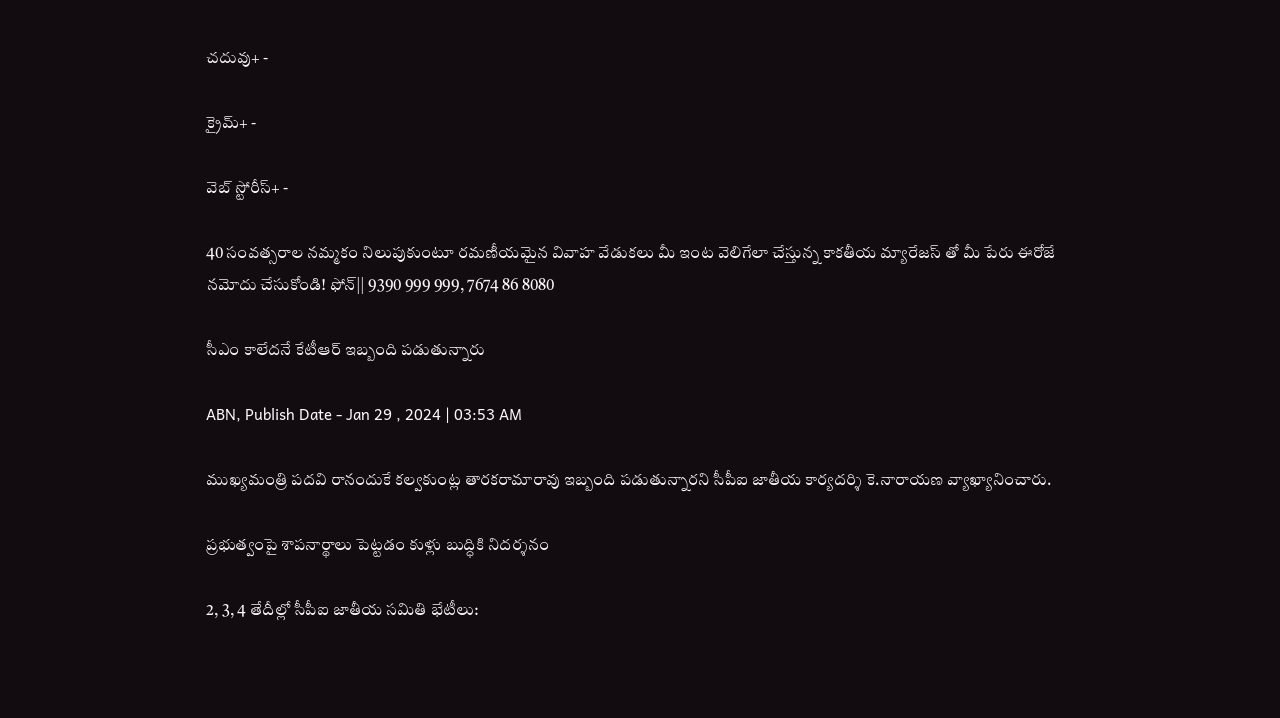చదువు+ -

క్రైమ్+ -

వెబ్ స్టోరీస్+ -

40 సంవత్సరాల నమ్మకం నిలుపుకుంటూ రమణీయమైన వివాహ వేడుకలు మీ ఇంట వెలిగేలా చేస్తున్న కాకతీయ మ్యారేజస్ తో మీ పేరు ఈరోజే నమోదు చేసుకోండి! ఫోన్|| 9390 999 999, 7674 86 8080

సీఎం కాలేదనే కేటీఆర్‌ ఇబ్బంది పడుతున్నారు

ABN, Publish Date - Jan 29 , 2024 | 03:53 AM

ముఖ్యమంత్రి పదవి రానందుకే కల్వకుంట్ల తారకరామారావు ఇబ్బంది పడుతున్నారని సీపీఐ జాతీయ కార్యదర్శి కె.నారాయణ వ్యాఖ్యానించారు.

ప్రభుత్వంపై శాపనార్థాలు పెట్టడం కుళ్లు బుద్ధికి నిదర్శనం

2, 3, 4 తేదీల్లో సీపీఐ జాతీయ సమితి భేటీలు: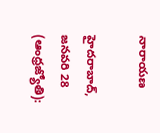నారాయణ

హైదరాబాద్‌, జనవరి 28 (ఆంధ్రజ్యోతి):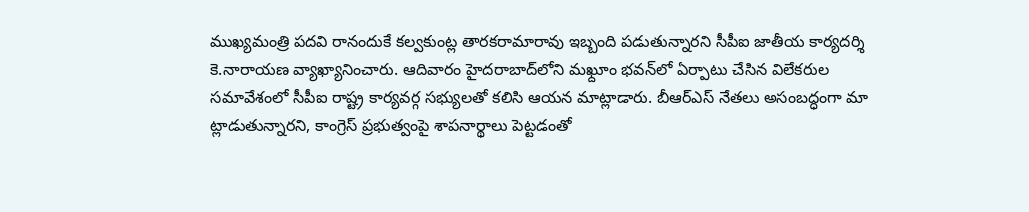ముఖ్యమంత్రి పదవి రానందుకే కల్వకుంట్ల తారకరామారావు ఇబ్బంది పడుతున్నారని సీపీఐ జాతీయ కార్యదర్శి కె.నారాయణ వ్యాఖ్యానించారు. ఆదివారం హైదరాబాద్‌లోని మఖ్దూం భవన్‌లో ఏర్పాటు చేసిన విలేకరుల సమావేశంలో సీపీఐ రాష్ట్ర కార్యవర్గ సభ్యులతో కలిసి ఆయన మాట్లాడారు. బీఆర్‌ఎస్‌ నేతలు అసంబద్ధంగా మా ట్లాడుతున్నారని, కాంగ్రెస్‌ ప్రభుత్వంపై శాపనార్థాలు పెట్టడంతో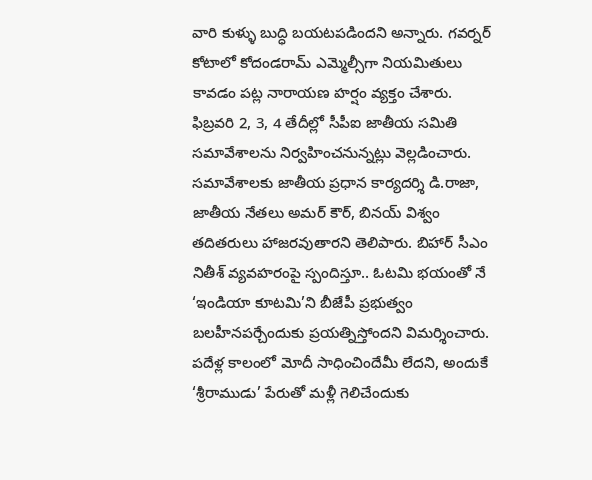వారి కుళ్ళు బుద్ధి బయటపడిందని అన్నారు. గవర్నర్‌ కోటాలో కోదండరామ్‌ ఎమ్మెల్సీగా నియమితులు కావడం పట్ల నారాయణ హర్షం వ్యక్తం చేశారు. ఫిబ్రవరి 2, 3, 4 తేదీల్లో సీపీఐ జాతీయ సమితి సమావేశాలను నిర్వహించనున్నట్లు వెల్లడించారు. సమావేశాలకు జాతీయ ప్రధాన కార్యదర్శి డి.రాజా, జాతీయ నేతలు అమర్‌ కౌర్‌, బినయ్‌ విశ్వం తదితరులు హాజరవుతారని తెలిపారు. బిహార్‌ సీఎం నితీశ్‌ వ్యవహరంపై స్పందిస్తూ.. ఓటమి భయంతో నే ‘ఇండియా కూటమి’ని బీజేపీ ప్రభుత్వం బలహీనపర్చేందుకు ప్రయత్నిస్తోందని విమర్శించారు. పదేళ్ల కాలంలో మోదీ సాధించిందేమీ లేదని, అందుకే ‘శ్రీరాముడు’ పేరుతో మళ్లీ గెలిచేందుకు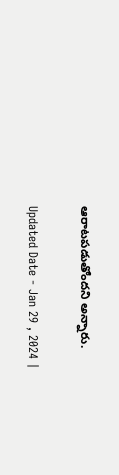ఆరాటపడుతోందని అన్నారు.

Updated Date - Jan 29 , 2024 |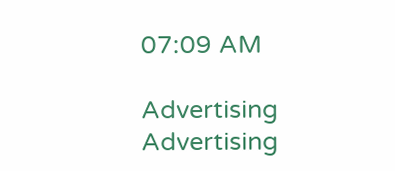07:09 AM

Advertising
Advertising